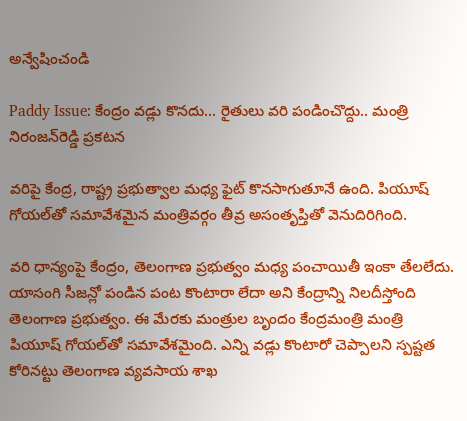అన్వేషించండి

Paddy Issue: కేంద్రం వడ్లు కొనదు... రైతులు వరి పండించొద్దు.. మంత్రి నిరంజన్‌రెడ్డి ప్రకటన

వరిపై కేంద్ర, రాష్ట్ర ప్రభుత్వాల మధ్య ఫైట్ కొనసాగుతూనే ఉంది. పియూష్ గోయల్‌తో సమావేశమైన మంత్రివర్గం తీవ్ర అసంతృప్తితో వెనుదిరిగింది.

వరి ధాన్యంపై కేంద్రం, తెలంగాణ ప్రభుత్వం మధ్య పంచాయితీ ఇంకా తేలలేదు. యాసంగి సీజన్లో పండిన పంట కొంటారా లేదా అని కేంద్రాన్ని నిలదీస్తోంది తెలంగాణ ప్రభుత్వం. ఈ మేరకు మంత్రుల బృందం కేంద్రమంత్రి మంత్రి పియూష్‌ గోయల్‌తో సమావేశమైంది. ఎన్ని వడ్లు కొంటారో చెప్పాలని స్పష్టత కోరినట్టు తెలంగాణ వ్యవసాయ శాఖ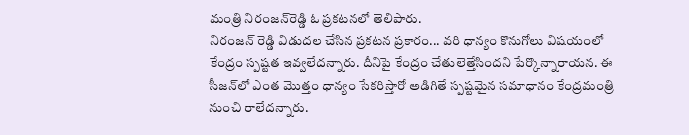మంత్రి నిరంజన్‌రెడ్డి ఓ ప్రకటనలో తెలిపారు.
నిరంజన్ రెడ్డి విడుదల చేసిన ప్రకటన ప్రకారం... వరి ధాన్యం కొనుగోలు విషయంలో కేంద్రం స్పష్టత ఇవ్వలేదన్నారు. దీనిపై కేంద్రం చేతులెత్తేసిందని పేర్కొన్నారాయన. ఈ సీజన్‌లో ఎంత మొత్తం ధాన్యం సేకరిస్తారో అడిగితే స్పష్టమైన సమాధానం కేంద్రమంత్రి నుంచి రాలేదన్నారు.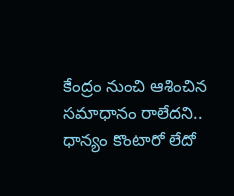కేంద్రం నుంచి ఆశించిన సమాధానం రాలేదని.. ధాన్యం కొంటారో లేదో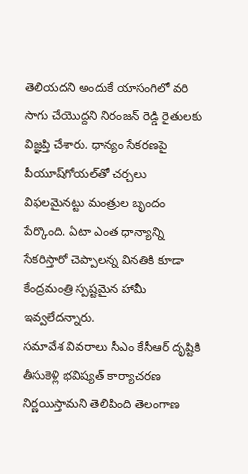తెలియదని అందుకే యాసంగిలో వరి సాగు చేయొద్దని నిరంజన్ రెడ్డి రైతులకు విజ్ఞప్తి చేశారు. ధాన్యం సేకరణపై పీయూష్‌గోయల్‌తో చర్చలు విఫలమైనట్టు మంత్రుల బృందం పేర్కొంది. ఏటా ఎంత ధాన్యాన్ని సేకరిస్తారో చెప్పాలన్న వినతికి కూడా కేంద్రమంత్రి స్పష్టమైన హామీ ఇవ్వలేదన్నారు.
సమావేశ వివరాలు సీఎం కేసీఆర్‌ దృష్టికి తీసుకెళ్లి భవిష్యత్‌ కార్యాచరణ నిర్ణయిస్తామని తెలిపింది తెలంగాణ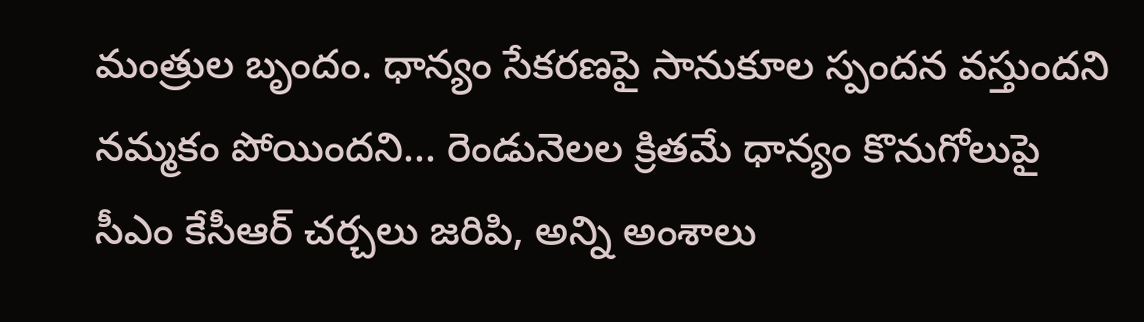మంత్రుల బృందం. ధాన్యం సేకరణపై సానుకూల స్పందన వస్తుందని నమ్మకం పోయిందని... రెండునెలల క్రితమే ధాన్యం కొనుగోలుపై సీఎం కేసీఆర్‌ చర్చలు జరిపి, అన్ని అంశాలు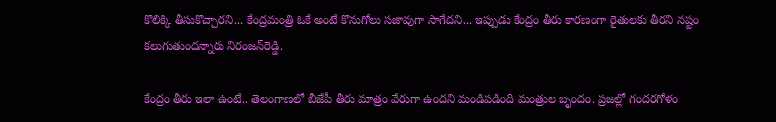కొలిక్కి తీసుకొచ్చారని... కేంద్రమంత్రి ఓకే అంటే కొనుగోలు సజావుగా సాగేదని... ఇప్పుడు కేంద్రం తీరు కారణంగా రైతులకు తీరని నష్టం కలుగుతుందన్నారు నిరంజన్‌రెడ్డి.

కేంద్రం తీరు ఇలా ఉంటే.. తెలంగాణలో బీజేపీ తీరు మాత్రం వేరుగా ఉందని మండిపడింది మంత్రుల బృందం. ప్రజల్లో గందరగోళం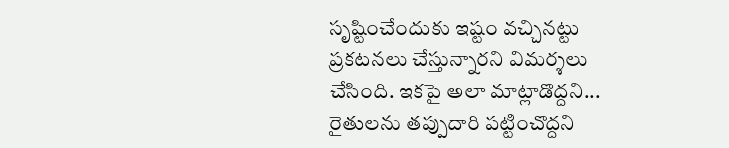సృష్టించేందుకు ఇష్టం వచ్చినట్టు ప్రకటనలు చేస్తున్నారని విమర్శలు చేసింది. ఇకపై అలా మాట్లాడొద్దని... రైతులను తప్పుదారి పట్టించొద్దని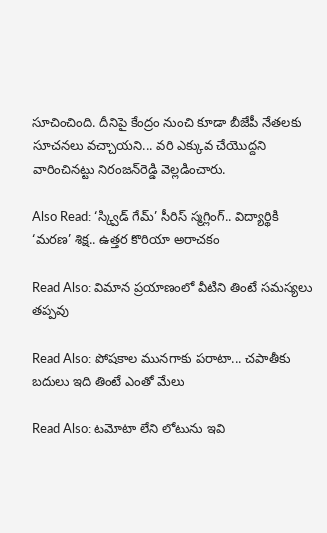సూచించింది. దీనిపై కేంద్రం నుంచి కూడా బీజేపీ నేతలకు సూచనలు వచ్చాయని... వరి ఎక్కువ చేయొద్దని వారించినట్టు నిరంజన్‌రెడ్డి వెల్లడించారు.

Also Read: ‘స్క్విడ్ గేమ్’ సీరిస్ స్మగ్లింగ్.. విద్యార్థికి ‘మరణ’ శిక్ష.. ఉత్తర కొరియా అరాచకం

Read Also: విమాన ప్రయాణంలో వీటిని తింటే సమస్యలు తప్పవు

Read Also: పోషకాల మునగాకు పరాటా... చపాతీకు బదులు ఇది తింటే ఎంతో మేలు

Read Also: టమోటా లేని లోటును ఇవి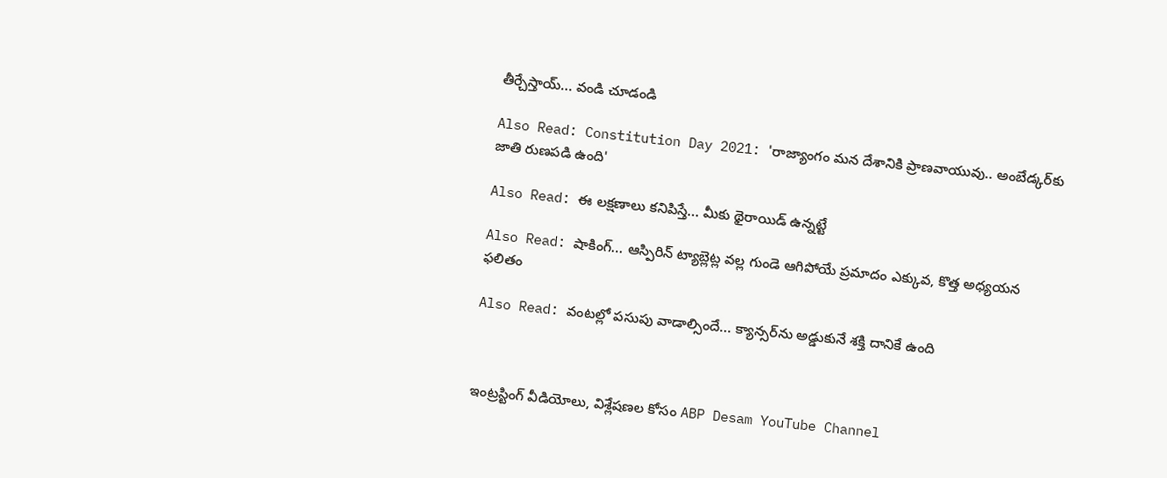తీర్చేస్తాయ్... వండి చూడండి

Also Read: Constitution Day 2021: 'రాజ్యాంగం మన దేశానికి ప్రాణవాయువు.. అంబేడ్కర్‌కు జాతి రుణపడి ఉంది'

Also Read: ఈ లక్షణాలు కనిపిస్తే... మీకు థైరాయిడ్ ఉన్నట్టే

Also Read: షాకింగ్... ఆస్పిరిన్ ట్యాబ్లెట్ల వల్ల గుండె ఆగిపోయే ప్రమాదం ఎక్కువ, కొత్త అధ్యయన ఫలితం

Also Read: వంటల్లో పసుపు వాడాల్సిందే... క్యాన్సర్‌ను అడ్డుకునే శక్తి దానికే ఉంది



ఇంట్రస్టింగ్‌ వీడియోలు, విశ్లేషణల కోసం ABP Desam YouTube Channel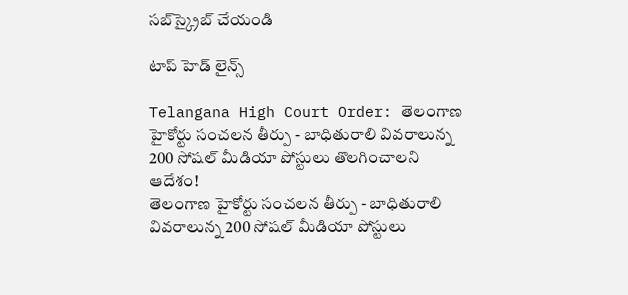సబ్‌స్క్రైబ్‌ చేయండి

టాప్ హెడ్ లైన్స్

Telangana High Court Order: తెలంగాణ హైకోర్టు సంచలన తీర్పు - బాధితురాలి వివరాలున్న 200 సోషల్ మీడియా పోస్టులు తొలగించాలని ఆదేశం!
తెలంగాణ హైకోర్టు సంచలన తీర్పు - బాధితురాలి వివరాలున్న 200 సోషల్ మీడియా పోస్టులు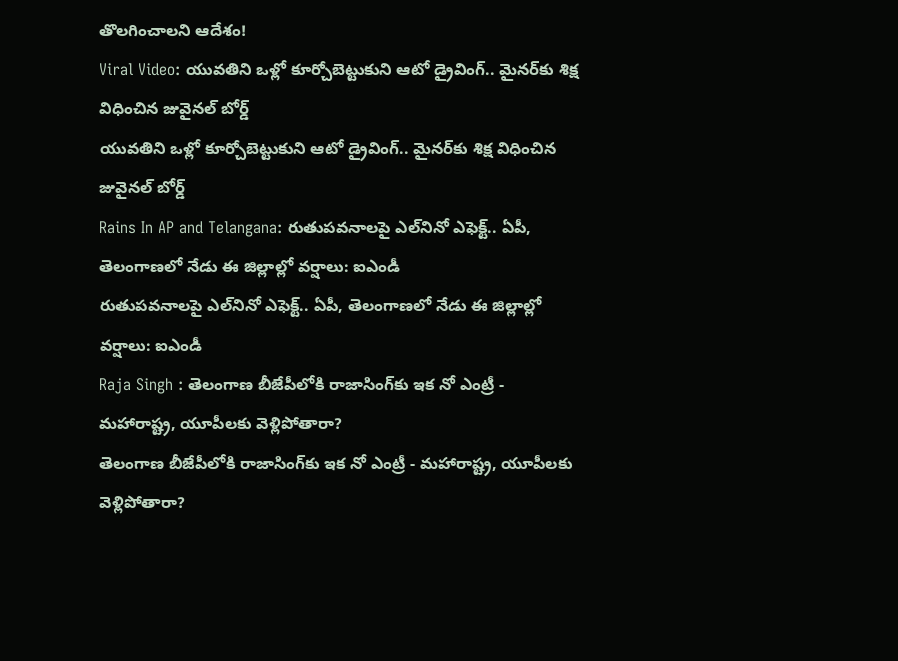తొలగించాలని ఆదేశం!
Viral Video: యువతిని ఒళ్లో కూర్చోబెట్టుకుని ఆటో డ్రైవింగ్.. మైనర్‌కు శిక్ష విధించిన జువైనల్ బోర్డ్
యువతిని ఒళ్లో కూర్చోబెట్టుకుని ఆటో డ్రైవింగ్.. మైనర్‌కు శిక్ష విధించిన జువైనల్ బోర్డ్
Rains In AP and Telangana: రుతుపవనాలపై ఎల్‌నినో ఎఫెక్ట్.. ఏపీ, తెలంగాణలో నేడు ఈ జిల్లాల్లో వర్షాలు: ఐఎండీ
రుతుపవనాలపై ఎల్‌నినో ఎఫెక్ట్.. ఏపీ, తెలంగాణలో నేడు ఈ జిల్లాల్లో వర్షాలు: ఐఎండీ
Raja Singh : తెలంగాణ బీజేపీలోకి రాజాసింగ్‌కు ఇక నో ఎంట్రీ - మహారాష్ట్ర, యూపీలకు వెళ్లిపోతారా?
తెలంగాణ బీజేపీలోకి రాజాసింగ్‌కు ఇక నో ఎంట్రీ - మహారాష్ట్ర, యూపీలకు వెళ్లిపోతారా?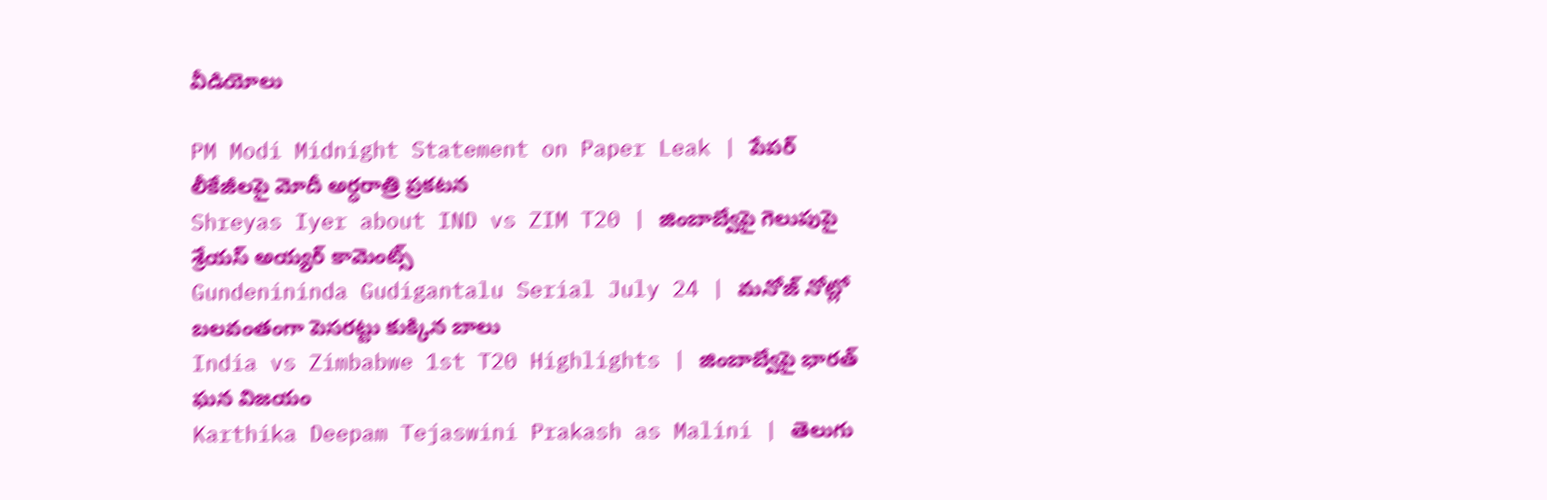వీడియోలు

PM Modi Midnight Statement on Paper Leak | పేపర్ లీకేజీలపై మోదీ అర్ధరాత్రి ప్రకటన
Shreyas Iyer about IND vs ZIM T20 | జింబాబ్వేపై గెలుపుపై శ్రేయస్ అయ్యర్ కామెంట్స్
Gundenininda Gudigantalu Serial July 24 | మనోజ్ నోట్లో బలవంతంగా పెసరట్టు కుక్కిన బాలు
India vs Zimbabwe 1st T20 Highlights | జింబాబ్వేపై భారత్ ఘన విజయం
Karthika Deepam Tejaswini Prakash as Malini | తెలుగు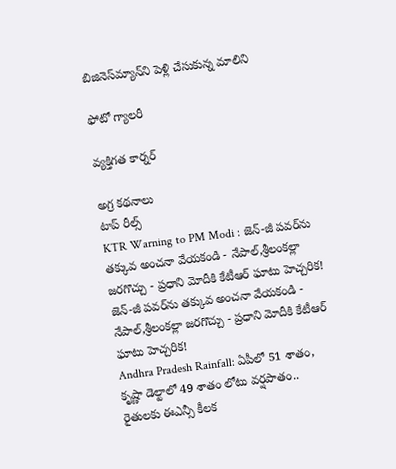బిజినెస్‌మ్యాన్‌ని పెళ్లి చేసుకున్న మాలిని

ఫోటో గ్యాలరీ

వ్యక్తిగత కార్నర్

అగ్ర కథనాలు
టాప్ రీల్స్
KTR Warning to PM Modi : జెన్-జీ పవర్‌ను తక్కువ అంచనా వేయకండి - నేపాల్,శ్రీలంకల్లా జరగొచ్చు - ప్రధాని మోదీకి కేటీఆర్ ఘాటు హెచ్చరిక!
జెన్-జీ పవర్‌ను తక్కువ అంచనా వేయకండి - నేపాల్,శ్రీలంకల్లా జరగొచ్చు - ప్రధాని మోదీకి కేటీఆర్ ఘాటు హెచ్చరిక!
Andhra Pradesh Rainfall: ఏపీలో 51 శాతం, కృష్ణా డెల్టాలో 49 శాతం లోటు వర్షపాతం.. రైతులకు ఈఎన్సీ కీలక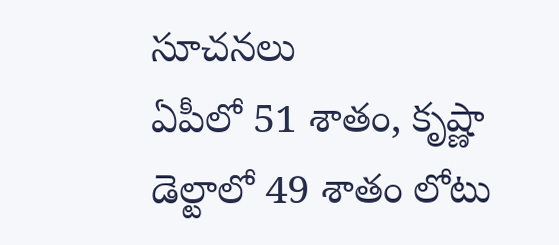సూచనలు
ఏపీలో 51 శాతం, కృష్ణా డెల్టాలో 49 శాతం లోటు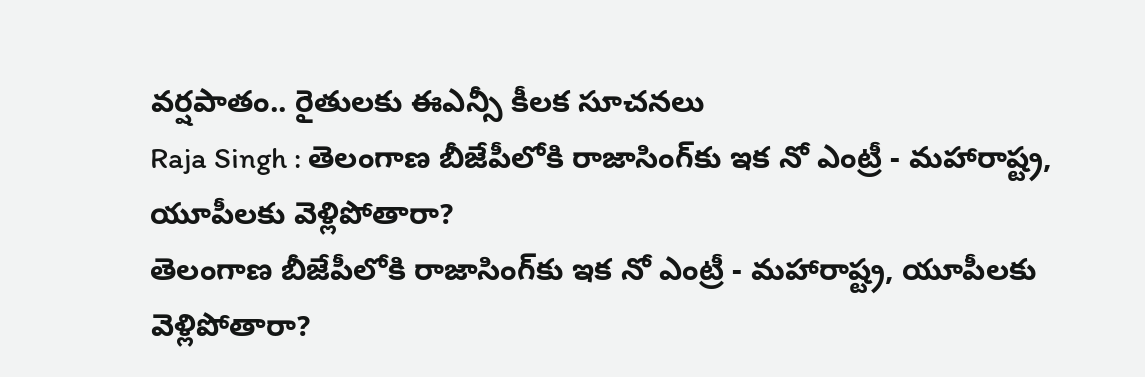వర్షపాతం.. రైతులకు ఈఎన్సీ కీలక సూచనలు
Raja Singh : తెలంగాణ బీజేపీలోకి రాజాసింగ్‌కు ఇక నో ఎంట్రీ - మహారాష్ట్ర, యూపీలకు వెళ్లిపోతారా?
తెలంగాణ బీజేపీలోకి రాజాసింగ్‌కు ఇక నో ఎంట్రీ - మహారాష్ట్ర, యూపీలకు వెళ్లిపోతారా?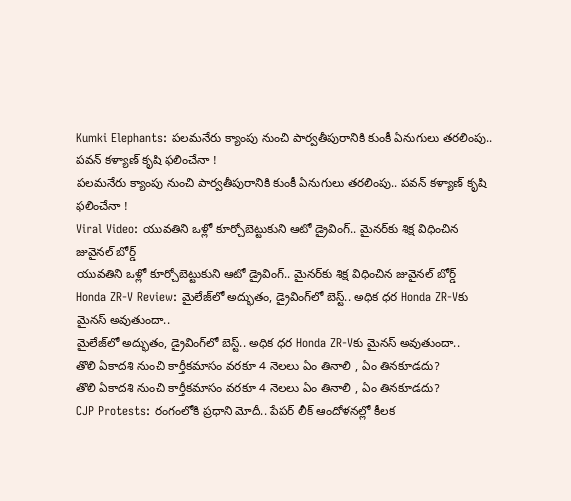Kumki Elephants: పలమనేరు క్యాంపు నుంచి పార్వతీపురానికి కుంకీ ఏనుగులు తరలింపు.. పవన్ కళ్యాణ్ కృషి ఫలించేనా !
పలమనేరు క్యాంపు నుంచి పార్వతీపురానికి కుంకీ ఏనుగులు తరలింపు.. పవన్ కళ్యాణ్ కృషి ఫలించేనా !
Viral Video: యువతిని ఒళ్లో కూర్చోబెట్టుకుని ఆటో డ్రైవింగ్.. మైనర్‌కు శిక్ష విధించిన జువైనల్ బోర్డ్
యువతిని ఒళ్లో కూర్చోబెట్టుకుని ఆటో డ్రైవింగ్.. మైనర్‌కు శిక్ష విధించిన జువైనల్ బోర్డ్
Honda ZR-V Review: మైలేజ్‌లో అద్భుతం, డ్రైవింగ్‌లో బెస్ట్.. అధిక ధర Honda ZR-Vకు మైనస్ అవుతుందా..
మైలేజ్‌లో అద్భుతం, డ్రైవింగ్‌లో బెస్ట్.. అధిక ధర Honda ZR-Vకు మైనస్ అవుతుందా..
తొలి ఏకాదశి నుంచి కార్తీకమాసం వరకూ 4 నెలలు ఏం తినాలి , ఏం తినకూడదు?
తొలి ఏకాదశి నుంచి కార్తీకమాసం వరకూ 4 నెలలు ఏం తినాలి , ఏం తినకూడదు?
CJP Protests: రంగంలోకి ప్రధాని మోదీ.. పేపర్ లీక్ ఆందోళనల్లో కీలక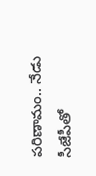పరిణామం.. నేడు సీజేపీతో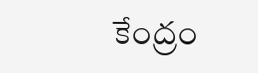కేంద్రం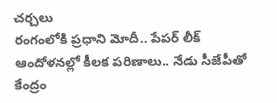చర్చలు
రంగంలోకి ప్రధాని మోదీ.. పేపర్ లీక్ ఆందోళనల్లో కీలక పరిణాలు.. నేడు సీజేపీతో కేంద్రం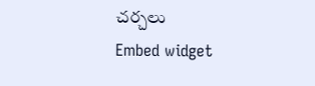చర్చలు
Embed widget